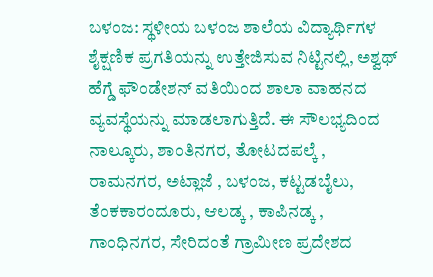ಬಳಂಜ: ಸ್ಥಳೀಯ ಬಳಂಜ ಶಾಲೆಯ ವಿದ್ಯಾರ್ಥಿಗಳ ಶೈಕ್ಷಣಿಕ ಪ್ರಗತಿಯನ್ನು ಉತ್ತೇಜಿಸುವ ನಿಟ್ಟಿನಲ್ಲಿ, ಅಶ್ವಥ್ ಹೆಗ್ಡೆ ಫೌಂಡೇಶನ್ ವತಿಯಿಂದ ಶಾಲಾ ವಾಹನದ ವ್ಯವಸ್ಥೆಯನ್ನು ಮಾಡಲಾಗುತ್ತಿದೆ. ಈ ಸೌಲಭ್ಯದಿಂದ ನಾಲ್ಕೂರು, ಶಾಂತಿನಗರ, ತೋಟದಪಲ್ಕೆ , ರಾಮನಗರ, ಅಟ್ಲಾಜೆ , ಬಳಂಜ, ಕಟ್ಟಡಬೈಲು, ತೆಂಕಕಾರಂದೂರು, ಆಲಡ್ಕ , ಕಾಪಿನಡ್ಕ , ಗಾಂಧಿನಗರ, ಸೇರಿದಂತೆ ಗ್ರಾಮೀಣ ಪ್ರದೇಶದ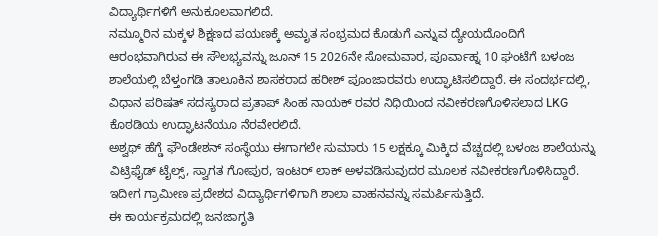ವಿದ್ಯಾರ್ಥಿಗಳಿಗೆ ಅನುಕೂಲವಾಗಲಿದೆ.
ನಮ್ಮೂರಿನ ಮಕ್ಕಳ ಶಿಕ್ಷಣದ ಪಯಣಕ್ಕೆ ಅಮೃತ ಸಂಭ್ರಮದ ಕೊಡುಗೆ ಎನ್ನುವ ದ್ಯೇಯದೊಂದಿಗೆ ಆರಂಭವಾಗಿರುವ ಈ ಸೌಲಭ್ಯವನ್ನು ಜೂನ್ 15 2026ನೇ ಸೋಮವಾರ, ಪೂರ್ವಾಹ್ನ 10 ಘಂಟೆಗೆ ಬಳಂಜ ಶಾಲೆಯಲ್ಲಿ ಬೆಳ್ತಂಗಡಿ ತಾಲೂಕಿನ ಶಾಸಕರಾದ ಹರೀಶ್ ಪೂಂಜಾರವರು ಉದ್ಘಾಟಿಸಲಿದ್ದಾರೆ. ಈ ಸಂದರ್ಭದಲ್ಲಿ, ವಿಧಾನ ಪರಿಷತ್ ಸದಸ್ಯರಾದ ಪ್ರತಾಪ್ ಸಿಂಹ ನಾಯಕ್ ರವರ ನಿಧಿಯಿಂದ ನವೀಕರಣಗೊಳಿಸಲಾದ LKG ಕೊಠಡಿಯ ಉದ್ಘಾಟನೆಯೂ ನೆರವೇರಲಿದೆ.
ಅಶ್ವಥ್ ಹೆಗ್ಡೆ ಫೌಂಡೇಶನ್ ಸಂಸ್ಥೆಯು ಈಗಾಗಲೇ ಸುಮಾರು 15 ಲಕ್ಷಕ್ಕೂ ಮಿಕ್ಕಿದ ವೆಚ್ಚದಲ್ಲಿ ಬಳಂಜ ಶಾಲೆಯನ್ನು ವಿಟ್ರಿಫೈಡ್ ಟೈಲ್ಸ್, ಸ್ವಾಗತ ಗೋಪುರ, ಇಂಟರ್ ಲಾಕ್ ಅಳವಡಿಸುವುದರ ಮೂಲಕ ನವೀಕರಣಗೊಳಿಸಿದ್ದಾರೆ. ಇದೀಗ ಗ್ರಾಮೀಣ ಪ್ರದೇಶದ ವಿದ್ಯಾರ್ಥಿಗಳಿಗಾಗಿ ಶಾಲಾ ವಾಹನವನ್ನು ಸಮರ್ಪಿಸುತ್ತಿದೆ.
ಈ ಕಾರ್ಯಕ್ರಮದಲ್ಲಿ ಜನಜಾಗೃತಿ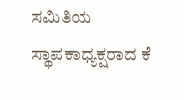ಸಮಿತಿಯ ಸ್ಥಾಪಕಾಧ್ಯಕ್ಷರಾದ ಕೆ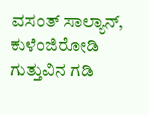ವಸಂತ್ ಸಾಲ್ಯಾನ್, ಕುಳೆಂಜಿರೋಡಿ ಗುತ್ತುವಿನ ಗಡಿ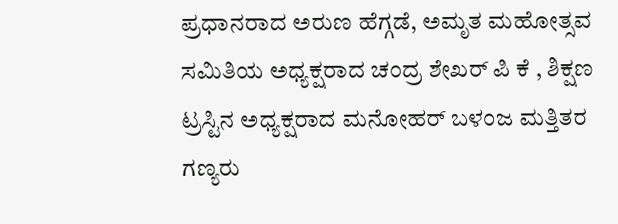ಪ್ರಧಾನರಾದ ಅರುಣ ಹೆಗ್ಗಡೆ, ಅಮೃತ ಮಹೋತ್ಸವ ಸಮಿತಿಯ ಅಧ್ಯಕ್ಷರಾದ ಚಂದ್ರ ಶೇಖರ್ ಪಿ ಕೆ , ಶಿಕ್ಷಣ ಟ್ರಸ್ಟಿನ ಅಧ್ಯಕ್ಷರಾದ ಮನೋಹರ್ ಬಳಂಜ ಮತ್ತಿತರ ಗಣ್ಯರು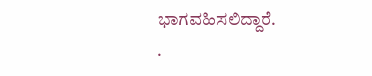ಭಾಗವಹಿಸಲಿದ್ದಾರೆ.
.